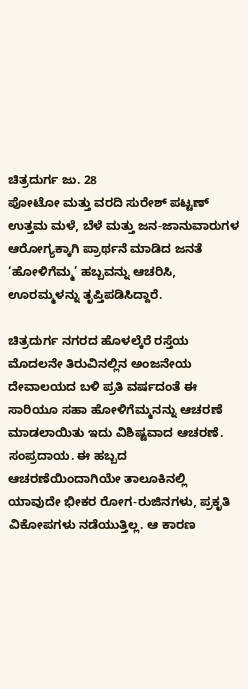ಚಿತ್ರದುರ್ಗ ಜು. 28
ಪೋಟೋ ಮತ್ತು ವರದಿ ಸುರೇಶ್ ಪಟ್ಟಣ್
ಉತ್ತಮ ಮಳೆ, ಬೆಳೆ ಮತ್ತು ಜನ-ಜಾನುವಾರುಗಳ ಆರೋಗ್ಯಕ್ಕಾಗಿ ಪ್ರಾರ್ಥನೆ ಮಾಡಿದ ಜನತೆ ‘ಹೋಳಿಗೆಮ್ಮ’ ಹಬ್ಬವನ್ನು ಆಚರಿಸಿ, ಊರಮ್ಮಳನ್ನು ತೃಪ್ತಿಪಡಿಸಿದ್ದಾರೆ.

ಚಿತ್ರದುರ್ಗ ನಗರದ ಹೊಳಲ್ಕೆರೆ ರಸ್ತೆಯ ಮೊದಲನೇ ತಿರುವಿನಲ್ಲಿನ ಅಂಜನೇಯ ದೇವಾಲಯದ ಬಳಿ ಪ್ರತಿ ವರ್ಷದಂತೆ ಈ ಸಾರಿಯೂ ಸಹಾ ಹೋಳಿಗೆಮ್ಮನನ್ನು ಆಚರಣೆ ಮಾಡಲಾಯಿತು ಇದು ವಿಶಿಷ್ಟವಾದ ಆಚರಣೆ. ಸಂಪ್ರದಾಯ. ಈ ಹಬ್ಬದ ಆಚರಣೆಯಿಂದಾಗಿಯೇ ತಾಲೂಕಿನಲ್ಲಿ ಯಾವುದೇ ಭೀಕರ ರೋಗ-ರುಜಿನಗಳು, ಪ್ರಕೃತಿ ವಿಕೋಪಗಳು ನಡೆಯುತ್ತಿಲ್ಲ. ಆ ಕಾರಣ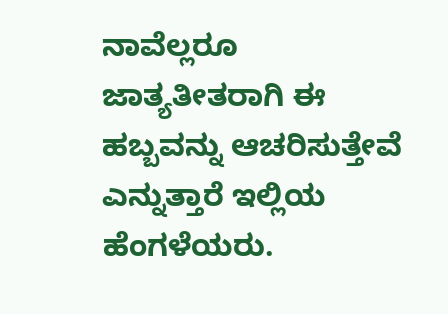ನಾವೆಲ್ಲರೂ ಜಾತ್ಯತೀತರಾಗಿ ಈ ಹಬ್ಬವನ್ನು ಆಚರಿಸುತ್ತೇವೆ ಎನ್ನುತ್ತಾರೆ ಇಲ್ಲಿಯ ಹೆಂಗಳೆಯರು.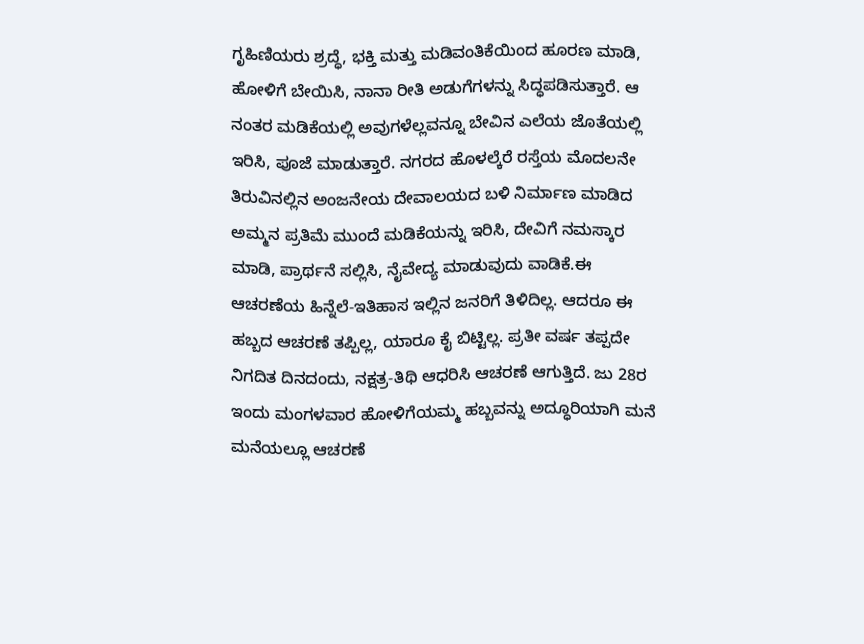ಗೃಹಿಣಿಯರು ಶ್ರದ್ಧೆ, ಭಕ್ತಿ ಮತ್ತು ಮಡಿವಂತಿಕೆಯಿಂದ ಹೂರಣ ಮಾಡಿ, ಹೋಳಿಗೆ ಬೇಯಿಸಿ, ನಾನಾ ರೀತಿ ಅಡುಗೆಗಳನ್ನು ಸಿದ್ಧಪಡಿಸುತ್ತಾರೆ. ಆ ನಂತರ ಮಡಿಕೆಯಲ್ಲಿ ಅವುಗಳೆಲ್ಲವನ್ನೂ ಬೇವಿನ ಎಲೆಯ ಜೊತೆಯಲ್ಲಿ ಇರಿಸಿ, ಪೂಜೆ ಮಾಡುತ್ತಾರೆ. ನಗರದ ಹೊಳಲ್ಕೆರೆ ರಸ್ತೆಯ ಮೊದಲನೇ ತಿರುವಿನಲ್ಲಿನ ಅಂಜನೇಯ ದೇವಾಲಯದ ಬಳಿ ನಿರ್ಮಾಣ ಮಾಡಿದ ಅಮ್ಮನ ಪ್ರತಿಮೆ ಮುಂದೆ ಮಡಿಕೆಯನ್ನು ಇರಿಸಿ, ದೇವಿಗೆ ನಮಸ್ಕಾರ ಮಾಡಿ, ಪ್ರಾರ್ಥನೆ ಸಲ್ಲಿಸಿ, ನೈವೇದ್ಯ ಮಾಡುವುದು ವಾಡಿಕೆ.ಈ ಆಚರಣೆಯ ಹಿನ್ನೆಲೆ-ಇತಿಹಾಸ ಇಲ್ಲಿನ ಜನರಿಗೆ ತಿಳಿದಿಲ್ಲ. ಆದರೂ ಈ ಹಬ್ಬದ ಆಚರಣೆ ತಪ್ಪಿಲ್ಲ, ಯಾರೂ ಕೈ ಬಿಟ್ಟಿಲ್ಲ. ಪ್ರತೀ ವರ್ಷ ತಪ್ಪದೇ ನಿಗದಿತ ದಿನದಂದು, ನಕ್ಷತ್ರ-ತಿಥಿ ಆಧರಿಸಿ ಆಚರಣೆ ಆಗುತ್ತಿದೆ. ಜು 28ರ ಇಂದು ಮಂಗಳವಾರ ಹೋಳಿಗೆಯಮ್ಮ ಹಬ್ಬವನ್ನು ಅದ್ಧೂರಿಯಾಗಿ ಮನೆ ಮನೆಯಲ್ಲೂ ಆಚರಣೆ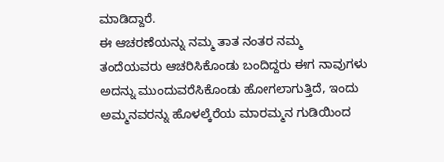ಮಾಡಿದ್ದಾರೆ.
ಈ ಆಚರಣೆಯನ್ನು ನಮ್ಮ ತಾತ ನಂತರ ನಮ್ಮ ತಂದೆಯವರು ಆಚರಿಸಿಕೊಂಡು ಬಂದಿದ್ದರು ಈಗ ನಾವುಗಳು ಅದನ್ನು ಮುಂದುವರೆಸಿಕೊಂಡು ಹೋಗಲಾಗುತ್ತಿದೆ, ಇಂದು ಅಮ್ಮನವರನ್ನು ಹೊಳಲ್ಕೆರೆಯ ಮಾರಮ್ಮನ ಗುಡಿಯಿಂದ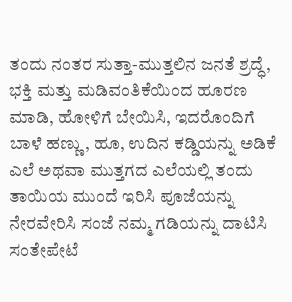ತಂದು ನಂತರ ಸುತ್ತಾ-ಮುತ್ತಲಿನ ಜನತೆ ಶ್ರದ್ಧೆ, ಭಕ್ತಿ ಮತ್ತು ಮಡಿವಂತಿಕೆಯಿಂದ ಹೂರಣ ಮಾಡಿ, ಹೋಳಿಗೆ ಬೇಯಿಸಿ, ಇದರೊಂದಿಗೆ ಬಾಳೆ ಹಣ್ಣು, ಹೂ, ಉದಿನ ಕಡ್ಡಿಯನ್ನು ಅಡಿಕೆ ಎಲೆ ಅಥವಾ ಮುತ್ತಗದ ಎಲೆಯಲ್ಲಿ ತಂದು ತಾಯಿಯ ಮುಂದೆ ಇರಿಸಿ ಪೂಜೆಯನ್ನು ನೇರವೇರಿಸಿ ಸಂಜೆ ನಮ್ಮ ಗಡಿಯನ್ನು ದಾಟಿಸಿ ಸಂತೇಪೇಟೆ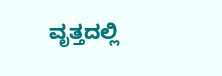ವೃತ್ತದಲ್ಲಿ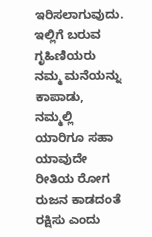ಇರಿಸಲಾಗುವುದು. ಇಲ್ಲಿಗೆ ಬರುವ ಗೃಹಿಣಿಯರು ನಮ್ಮ ಮನೆಯನ್ನು ಕಾಪಾಡು, ನಮ್ಮಲ್ಲಿ ಯಾರಿಗೂ ಸಹಾ ಯಾವುದೇ ರೀತಿಯ ರೋಗ ರುಜನ ಕಾಡದಂತೆ ರಕ್ಷಿಸು ಎಂದು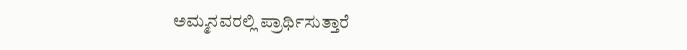ಅಮ್ಮನವರಲ್ಲಿ ಪ್ರಾರ್ಥಿಸುತ್ತಾರೆ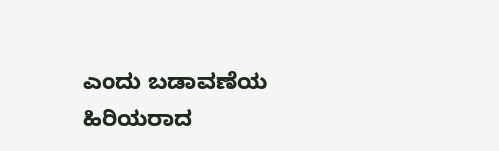ಎಂದು ಬಡಾವಣೆಯ ಹಿರಿಯರಾದ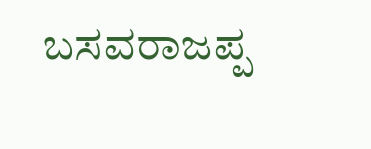ಬಸವರಾಜಪ್ಪ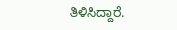ತಿಳಿಸಿದ್ದಾರೆ.